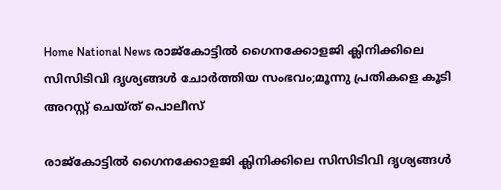Home National News രാജ്കോട്ടിൽ ഗൈനക്കോളജി ക്ലിനിക്കിലെ സിസിടിവി ദൃശ്യങ്ങൾ ചോർത്തിയ സംഭവം;മൂന്നു പ്രതികളെ കൂടി അറസ്റ്റ് ചെയ്ത് പൊലീസ്

രാജ്കോട്ടിൽ ഗൈനക്കോളജി ക്ലിനിക്കിലെ സിസിടിവി ദൃശ്യങ്ങൾ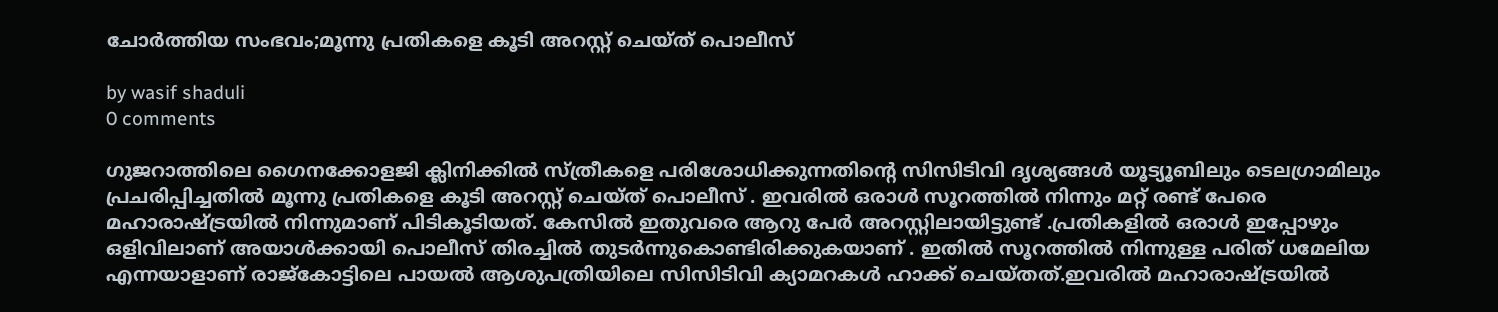ചോർത്തിയ സംഭവം;മൂന്നു പ്രതികളെ കൂടി അറസ്റ്റ് ചെയ്ത് പൊലീസ്

by wasif shaduli
0 comments

ഗുജറാത്തിലെ ഗൈനക്കോളജി ക്ലിനിക്കിൽ സ്ത്രീകളെ പരിശോധിക്കുന്നതിന്റെ സിസിടിവി ദൃശ്യങ്ങൾ യൂട്യൂബിലും ടെലഗ്രാമിലും പ്രചരിപ്പിച്ചതിൽ മൂന്നു പ്രതികളെ കൂടി അറസ്റ്റ് ചെയ്ത് പൊലീസ് . ഇവരിൽ ഒരാൾ സൂറത്തിൽ നിന്നും മറ്റ് രണ്ട് പേരെ മഹാരാഷ്ട്രയിൽ നിന്നുമാണ് പിടികൂടിയത്. കേസിൽ ഇതുവരെ ആറു പേർ അറസ്റ്റിലായിട്ടുണ്ട് .പ്രതികളിൽ ഒരാൾ ഇപ്പോഴും ഒളിവിലാണ് അയാൾക്കായി പൊലീസ് തിരച്ചിൽ തുടർന്നുകൊണ്ടിരിക്കുകയാണ് . ഇതിൽ സൂറത്തിൽ നിന്നുള്ള പരിത് ധമേലിയ എന്നയാളാണ് രാജ്കോട്ടിലെ പായൽ ആശുപത്രിയിലെ സിസിടിവി ക്യാമറകൾ ഹാക്ക് ചെയ്തത്.ഇവരിൽ മഹാരാഷ്ട്രയിൽ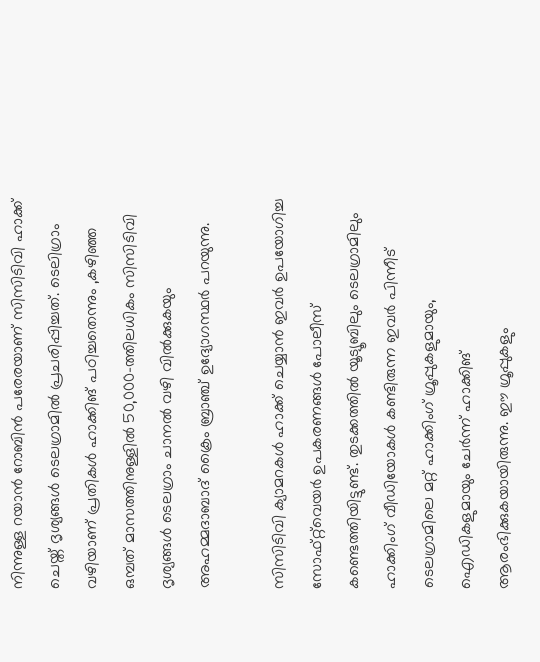നിന്നുള്ള റയാൻ റോബിൻ പരേരയാണ് സിസിടിവി ഹാക്ക് ചെയ്ത് ദൃശ്യങ്ങൾ ടെലഗ്രാമിൽ പ്രചരിപ്പിച്ചത്. ടെലിഗ്രാം വഴിയാണ് പ്രതികൾ ഹാക്കിങ് പഠിച്ചതെന്നും ,കഴിഞ്ഞ ഒമ്പത് മാസത്തിനുള്ളിൽ 50,000-ത്തിലധികം സിസിടിവി ദൃശ്യങ്ങൾ ടെലഗ്രാം ചാനൽ വഴി വിൽക്കുകയും അഹമ്മദാബാദ് ക്രൈം ബ്രാഞ്ച് ഉദ്യോഗസ്ഥർ പറയുന്നു.

സിസിടിവി ക്യാമറകൾ ഹാക്ക് ചെയ്യാൻ ഇവർ ഉപയോഗിച്ച സോഫ്റ്റ്‌വെയർ ഉപകരണങ്ങൾ പോലീസ് കണ്ടെത്തിയിട്ടുണ്ട്. തുടക്കത്തിൽ യൂട്യൂബിലും ടെലഗ്രാമിലും ഹാക്കിംഗ് വീഡിയോകൾ കണ്ടിരുന്ന ഇവർ പിന്നീട് ടെലഗ്രാമിലെ മറ്റ് ഹാക്കിംഗ് ഗ്രൂപ്പുകളുമായും, ഐഡികളുമായും ചേർന്ന് ഹാക്കിങ് ആരംഭിക്കുകയായിരുന്നു. ഈ ഗ്രൂപ്പുകളും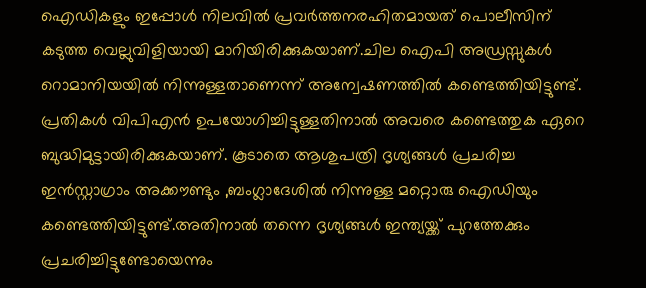ഐഡികളും ഇപ്പോൾ നിലവിൽ പ്രവർത്തനരഹിതമായത് പൊലീസിന് കടുത്ത വെല്ലുവിളിയായി മാറിയിരിക്കുകയാണ്.ചില ഐപി അഡ്രസ്സുകൾ റൊമാനിയയിൽ നിന്നുള്ളതാണെന്ന് അന്വേഷണത്തിൽ കണ്ടെത്തിയിട്ടുണ്ട്. പ്രതികൾ വിപിഎൻ ഉപയോഗിച്ചിട്ടുള്ളതിനാൽ അവരെ കണ്ടെത്തുക ഏറെ ബുദ്ധിമുട്ടായിരിക്കുകയാണ്. കൂടാതെ ആശുപത്രി ദൃശ്യങ്ങൾ പ്രചരിച്ച ഇൻസ്റ്റാഗ്രാം അക്കൗണ്ടും ,ബംഗ്ലാദേശിൽ നിന്നുള്ള മറ്റൊരു ഐഡിയും കണ്ടെത്തിയിട്ടുണ്ട്.അതിനാൽ തന്നെ ദൃശ്യങ്ങൾ ഇന്ത്യയ്ക്ക് പുറത്തേക്കും പ്രചരിച്ചിട്ടുണ്ടോയെന്നും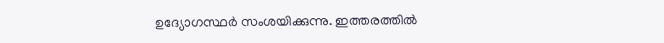ഉദ്യോഗസ്ഥർ സംശയിക്കുന്നു. ഇത്തരത്തിൽ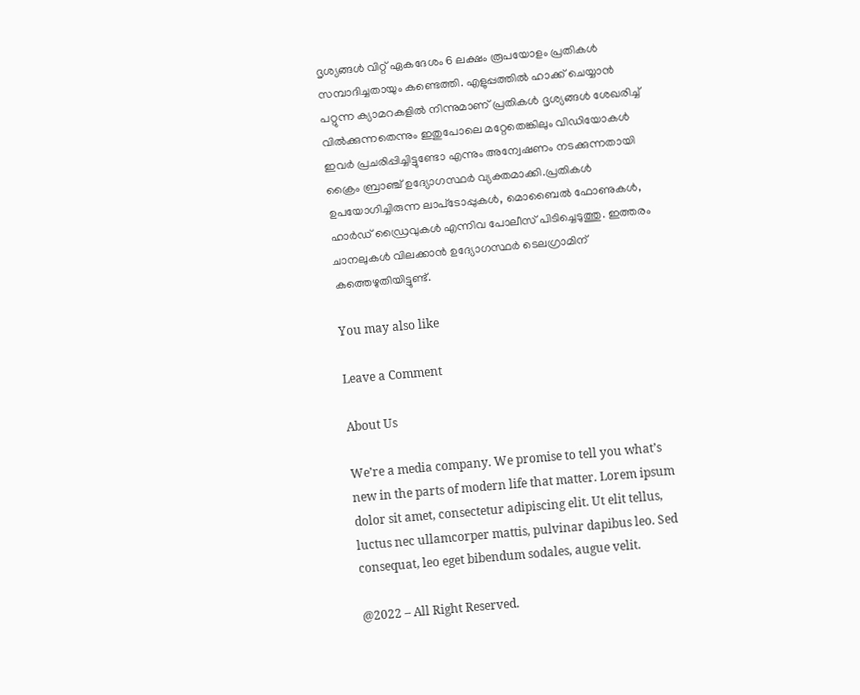ദൃശ്യങ്ങൾ വിറ്റ് ഏകദേശം 6 ലക്ഷം രൂപയോളം പ്രതികൾ സമ്പാദിച്ചതായും കണ്ടെത്തി. എളുപ്പത്തിൽ ഹാക്ക് ചെയ്യാൻ പറ്റുന്ന ക്യാമറകളിൽ നിന്നുമാണ് പ്രതികൾ ദൃശ്യങ്ങൾ ശേഖരിച്ച് വിൽക്കുന്നതെന്നും ഇതുപോലെ മറ്റേതെങ്കിലും വിഡിയോകൾ ഇവർ പ്രചരിപ്പിച്ചിട്ടുണ്ടോ എന്നും അന്വേഷണം നടക്കുന്നതായി ക്രൈം ബ്രാഞ്ച് ഉദ്യോഗസ്ഥർ വ്യക്തമാക്കി.പ്രതികൾ ഉപയോഗിച്ചിരുന്ന ലാപ്‌ടോപ്പുകൾ, മൊബൈൽ ഫോണുകൾ, ഹാർഡ് ഡ്രൈവുകൾ എന്നിവ പോലീസ് പിടിച്ചെടുത്തു. ഇത്തരം ചാനലുകൾ വിലക്കാൻ ഉദ്യോഗസ്ഥർ ടെലഗ്രാമിന് കത്തെഴുതിയിട്ടുണ്ട്.

You may also like

Leave a Comment

About Us

We’re a media company. We promise to tell you what’s new in the parts of modern life that matter. Lorem ipsum dolor sit amet, consectetur adipiscing elit. Ut elit tellus, luctus nec ullamcorper mattis, pulvinar dapibus leo. Sed consequat, leo eget bibendum sodales, augue velit.

@2022 – All Right Reserved.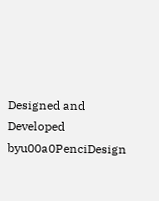Designed and Developed byu00a0PenciDesign